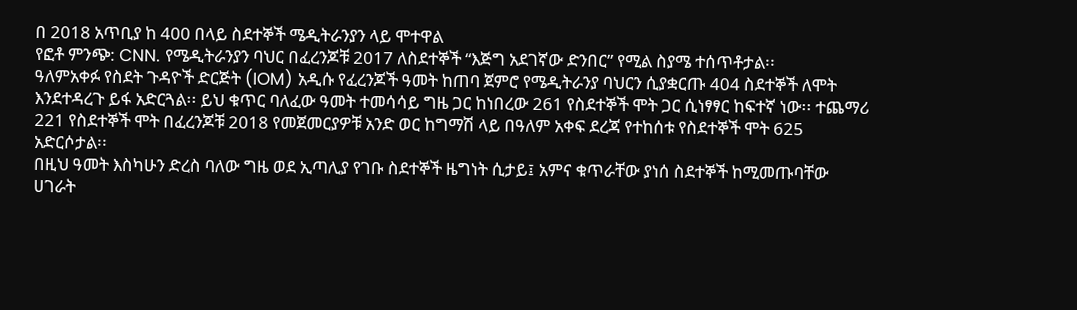በ 2018 አጥቢያ ከ 400 በላይ ስደተኞች ሜዲትራንያን ላይ ሞተዋል
የፎቶ ምንጭ: CNN. የሜዲትራንያን ባህር በፈረንጆቹ 2017 ለስደተኞች “እጅግ አደገኛው ድንበር” የሚል ስያሜ ተሰጥቶታል፡፡
ዓለምአቀፉ የስደት ጉዳዮች ድርጅት (IOM) አዲሱ የፈረንጆች ዓመት ከጠባ ጀምሮ የሜዲትራንያ ባህርን ሲያቋርጡ 404 ስደተኞች ለሞት እንደተዳረጉ ይፋ አድርጓል፡፡ ይህ ቁጥር ባለፈው ዓመት ተመሳሳይ ግዜ ጋር ከነበረው 261 የስደተኞች ሞት ጋር ሲነፃፃር ከፍተኛ ነው፡፡ ተጨማሪ 221 የስደተኞች ሞት በፈረንጆቹ 2018 የመጀመርያዎቹ አንድ ወር ከግማሽ ላይ በዓለም አቀፍ ደረጃ የተከሰቱ የስደተኞች ሞት 625 አድርሶታል፡፡
በዚህ ዓመት እስካሁን ድረስ ባለው ግዜ ወደ ኢጣሊያ የገቡ ስደተኞች ዜግነት ሲታይ፤ አምና ቁጥራቸው ያነሰ ስደተኞች ከሚመጡባቸው ሀገራት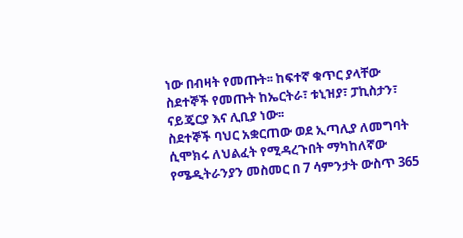ነው በብዛት የመጡት፡፡ ከፍተኛ ቁጥር ያላቸው ስደተኞች የመጡት ከኤርትራ፣ ቱኒዝያ፣ ፓኪስታን፣ ናይጄርያ እና ሊቢያ ነው፡፡
ስደተኞች ባህር አቋርጠው ወደ ኢጣሊያ ለመግባት ሲሞክሩ ለህልፈት የሚዳረጉበት ማካከለኛው የሜዲትራንያን መስመር በ 7 ሳምንታት ውስጥ 365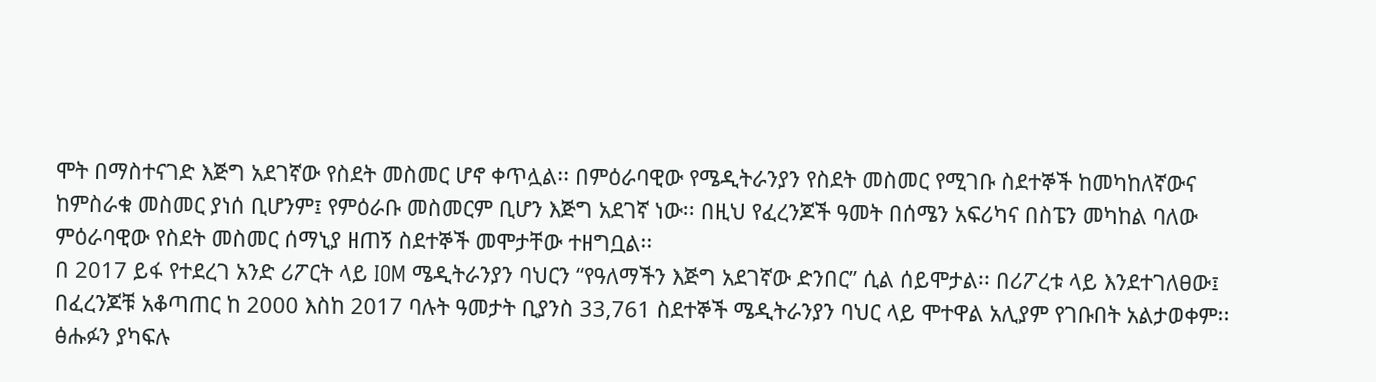ሞት በማስተናገድ እጅግ አደገኛው የስደት መስመር ሆኖ ቀጥሏል፡፡ በምዕራባዊው የሜዲትራንያን የስደት መስመር የሚገቡ ስደተኞች ከመካከለኛውና ከምስራቁ መስመር ያነሰ ቢሆንም፤ የምዕራቡ መስመርም ቢሆን እጅግ አደገኛ ነው፡፡ በዚህ የፈረንጆች ዓመት በሰሜን አፍሪካና በስፔን መካከል ባለው ምዕራባዊው የስደት መስመር ሰማኒያ ዘጠኝ ስደተኞች መሞታቸው ተዘግቧል፡፡
በ 2017 ይፋ የተደረገ አንድ ሪፖርት ላይ IOM ሜዲትራንያን ባህርን “የዓለማችን እጅግ አደገኛው ድንበር” ሲል ሰይሞታል፡፡ በሪፖረቱ ላይ እንደተገለፀው፤ በፈረንጆቹ አቆጣጠር ከ 2000 እስከ 2017 ባሉት ዓመታት ቢያንስ 33,761 ስደተኞች ሜዲትራንያን ባህር ላይ ሞተዋል አሊያም የገቡበት አልታወቀም፡፡
ፅሑፉን ያካፍሉ